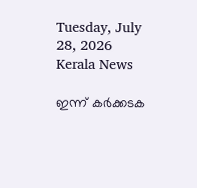Tuesday, July 28, 2026
Kerala News

ഇന്ന് കര്‍ക്കടക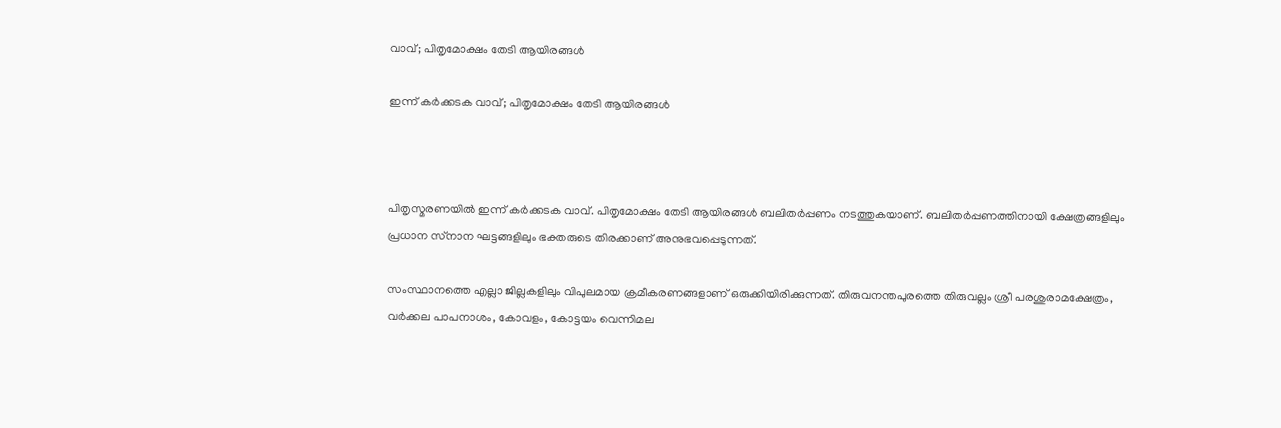വാവ്; പിതൃമോക്ഷം തേടി ആയിരങ്ങള്‍

ഇന്ന് കര്‍ക്കടക വാവ്; പിതൃമോക്ഷം തേടി ആയിരങ്ങള്‍



പിതൃസ്മരണയില്‍ ഇന്ന് കര്‍ക്കടക വാവ്. പിതൃമോക്ഷം തേടി ആയിരങ്ങള്‍ ബലിതര്‍പ്പണം നടത്തുകയാണ്. ബലിതര്‍പ്പണത്തിനായി ക്ഷേത്രങ്ങളിലും പ്രധാന സ്‌നാന ഘട്ടങ്ങളിലും ഭക്തരുടെ തിരക്കാണ് അനുഭവപ്പെടുന്നത്.

സംസ്ഥാനത്തെ എല്ലാ ജില്ലകളിലും വിപുലമായ ക്രമീകരണങ്ങളാണ് ഒരുക്കിയിരിക്കുന്നത്. തിരുവനന്തപുരത്തെ തിരുവല്ലം ശ്രീ പരശുരാമക്ഷേത്രം, വര്‍ക്കല പാപനാശം, കോവളം, കോട്ടയം വെന്നിമല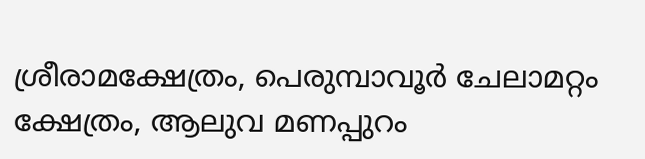ശ്രീരാമക്ഷേത്രം, പെരുമ്പാവൂര്‍ ചേലാമറ്റം ക്ഷേത്രം, ആലുവ മണപ്പുറം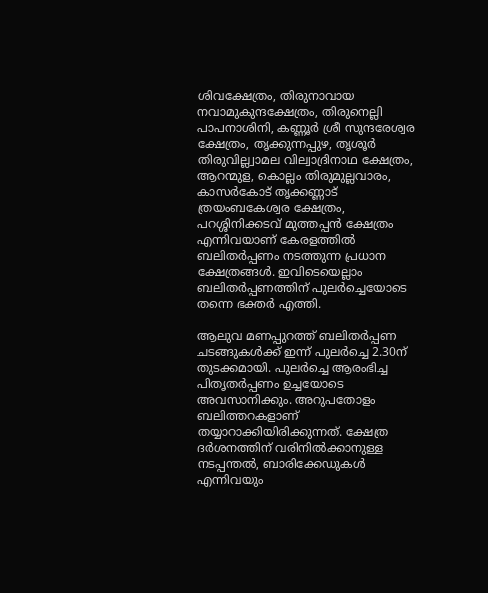ശിവക്ഷേത്രം, തിരുനാവായ നവാമുകുന്ദക്ഷേത്രം, തിരുനെല്ലി പാപനാശിനി, കണ്ണൂര്‍ ശ്രീ സുന്ദരേശ്വര ക്ഷേത്രം, തൃക്കുന്നപ്പുഴ, തൃശൂര്‍ തിരുവില്ല്വാമല വില്വാദ്രിനാഥ ക്ഷേത്രം, ആറന്മുള, കൊല്ലം തിരുമുല്ലവാരം, കാസര്‍കോട് തൃക്കണ്ണാട് ത്രയംബകേശ്വര ക്ഷേത്രം, പറശ്ശിനിക്കടവ് മുത്തപ്പന്‍ ക്ഷേത്രം എന്നിവയാണ് കേരളത്തില്‍ ബലിതര്‍പ്പണം നടത്തുന്ന പ്രധാന ക്ഷേത്രങ്ങള്‍. ഇവിടെയെല്ലാം ബലിതര്‍പ്പണത്തിന് പുലര്‍ച്ചെയോടെ തന്നെ ഭക്തര്‍ എത്തി.

ആലുവ മണപ്പുറത്ത് ബലിതര്‍പ്പണ ചടങ്ങുകള്‍ക്ക് ഇന്ന് പുലര്‍ച്ചെ 2.30ന് തുടക്കമായി. പുലര്‍ച്ചെ ആരംഭിച്ച പിതൃതര്‍പ്പണം ഉച്ചയോടെ അവസാനിക്കും. അറുപതോളം ബലിത്തറകളാണ് തയ്യാറാക്കിയിരിക്കുന്നത്. ക്ഷേത്ര ദര്‍ശനത്തിന് വരിനില്‍ക്കാനുള്ള നടപ്പന്തല്‍, ബാരിക്കേഡുകള്‍ എന്നിവയും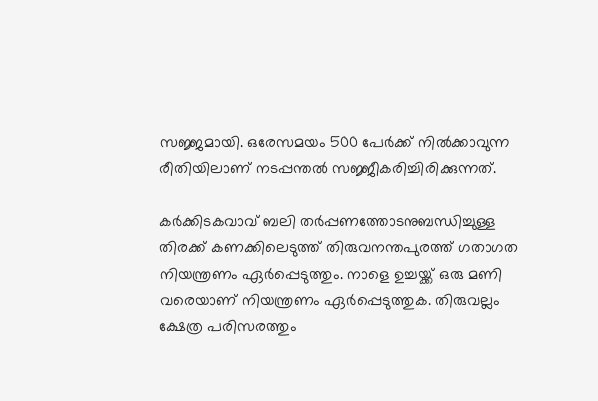സജ്ജമായി. ഒരേസമയം 500 പേര്‍ക്ക് നില്‍ക്കാവുന്ന രീതിയിലാണ് നടപ്പന്തല്‍ സജ്ജീകരിച്ചിരിക്കുന്നത്.

കര്‍ക്കിടകവാവ് ബലി തര്‍പ്പണത്തോടനുബന്ധിച്ചുള്ള തിരക്ക് കണക്കിലെടുത്ത് തിരുവനന്തപുരത്ത് ഗതാഗത നിയന്ത്രണം ഏര്‍പ്പെടുത്തും. നാളെ ഉച്ചയ്ക്ക് ഒരു മണി വരെയാണ് നിയന്ത്രണം ഏര്‍പ്പെടുത്തുക. തിരുവല്ലം ക്ഷേത്ര പരിസരത്തും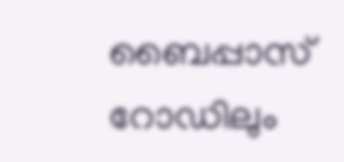ബൈപ്പാസ് റോഡിലും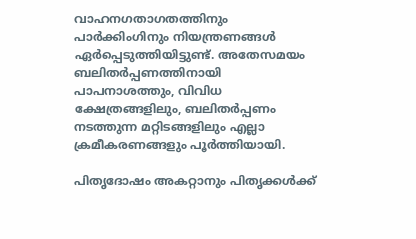വാഹനഗതാഗതത്തിനും പാര്‍ക്കിംഗിനും നിയന്ത്രണങ്ങള്‍ ഏര്‍പ്പെടുത്തിയിട്ടുണ്ട്. അതേസമയം ബലിതര്‍പ്പണത്തിനായി പാപനാശത്തും, വിവിധ ക്ഷേത്രങ്ങളിലും, ബലിതര്‍പ്പണം നടത്തുന്ന മറ്റിടങ്ങളിലും എല്ലാ ക്രമീകരണങ്ങളും പൂര്‍ത്തിയായി.

പിതൃദോഷം അകറ്റാനും പിതൃക്കള്‍ക്ക്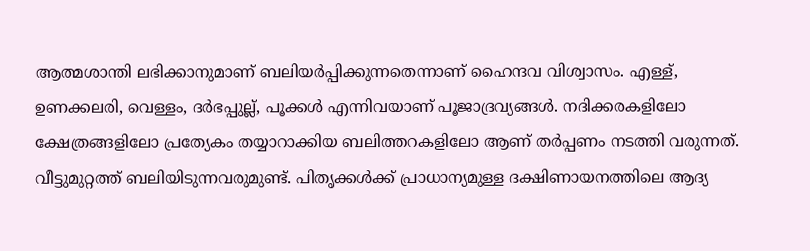ആത്മശാന്തി ലഭിക്കാനുമാണ് ബലിയര്‍പ്പിക്കുന്നതെന്നാണ് ഹൈന്ദവ വിശ്വാസം. എള്ള്, ഉണക്കലരി, വെള്ളം, ദര്‍ഭപ്പുല്ല്, പൂക്കള്‍ എന്നിവയാണ് പൂജാദ്രവ്യങ്ങള്‍. നദിക്കരകളിലോ ക്ഷേത്രങ്ങളിലോ പ്രത്യേകം തയ്യാറാക്കിയ ബലിത്തറകളിലോ ആണ് തര്‍പ്പണം നടത്തി വരുന്നത്. വീട്ടുമുറ്റത്ത് ബലിയിടുന്നവരുമുണ്ട്. പിതൃക്കള്‍ക്ക് പ്രാധാന്യമുള്ള ദക്ഷിണായനത്തിലെ ആദ്യ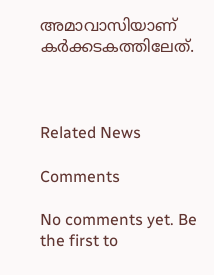അമാവാസിയാണ് കര്‍ക്കടകത്തിലേത്.



Related News

Comments

No comments yet. Be the first to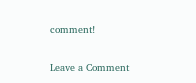comment!

Leave a Comment